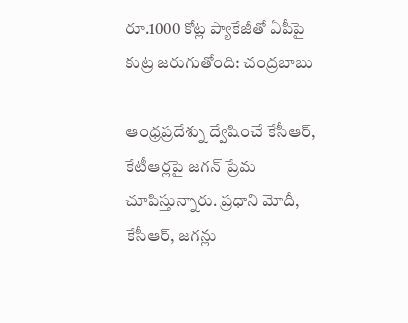రూ.1000 కోట్ల ప్యాకేజీతో ఏపీపై కుట్ర జరుగుతోంది: చంద్రబాబు

ఆంధ్రప్రదేశ్ను ద్వేషించే కేసీఆర్, కేటీఆర్లపై జగన్ ప్రేమ చూపిస్తున్నారు. ప్రధాని మోదీ, కేసీఆర్, జగన్లు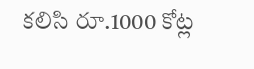కలిసి రూ.1000 కోట్ల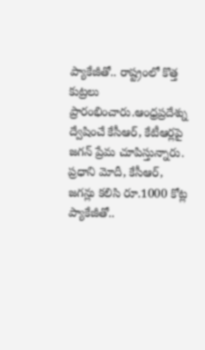ప్యాకేజీతో.. రాష్ట్రంలో కొత్త కుట్రలు ప్రారంభించారు.ఆంధ్రప్రదేశ్ను ద్వేషించే కేసీఆర్, కేటీఆర్లపై జగన్ ప్రేమ చూపిస్తున్నారు. ప్రధాని మోదీ, కేసీఆర్, జగన్లు కలిసి రూ.1000 కోట్ల ప్యాకేజీతో..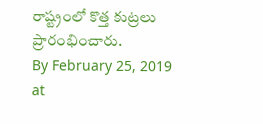రాష్ట్రంలో కొత్త కుట్రలు ప్రారంభించారు.
By February 25, 2019 at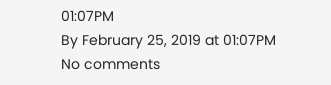01:07PM
By February 25, 2019 at 01:07PM
No comments